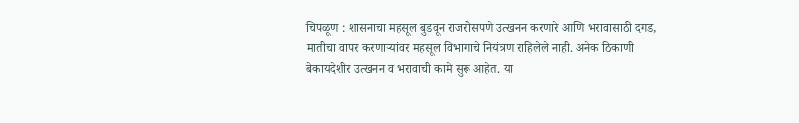चिपळूण : शासनाचा महसूल बुडवून राजरोसपणे उत्खनन करणारे आणि भरावासाठी दगड, मातीचा वापर करणाऱ्यांवर महसूल विभागाचे नियंत्रण राहिलेले नाही. अनेक ठिकाणी बेकायदेशीर उत्खनन व भरावाची कामे सुरू आहेत. या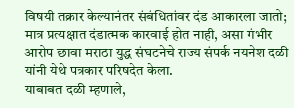विषयी तक्रार केल्यानंतर संबंधितांवर दंड आकारला जातो; मात्र प्रत्यक्षात दंडात्मक कारवाई होत नाही, असा गंभीर आरोप छावा मराठा युद्ध संघटनेचे राज्य संपर्क नयनेश दळी यांनी येथे पत्रकार परिषदेत केला.
याबाबत दळी म्हणाले,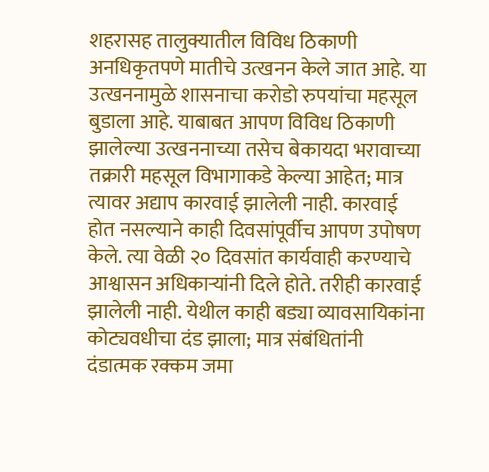शहरासह तालुक्यातील विविध ठिकाणी अनधिकृतपणे मातीचे उत्खनन केले जात आहे. या उत्खननामुळे शासनाचा करोडो रुपयांचा महसूल बुडाला आहे. याबाबत आपण विविध ठिकाणी झालेल्या उत्खननाच्या तसेच बेकायदा भरावाच्या तक्रारी महसूल विभागाकडे केल्या आहेत; मात्र त्यावर अद्याप कारवाई झालेली नाही. कारवाई होत नसल्याने काही दिवसांपूर्वीच आपण उपोषण केले. त्या वेळी २० दिवसांत कार्यवाही करण्याचे आश्वासन अधिकाऱ्यांनी दिले होते. तरीही कारवाई झालेली नाही. येथील काही बड्या व्यावसायिकांना कोट्यवधीचा दंड झाला; मात्र संबंधितांनी दंडात्मक रक्कम जमा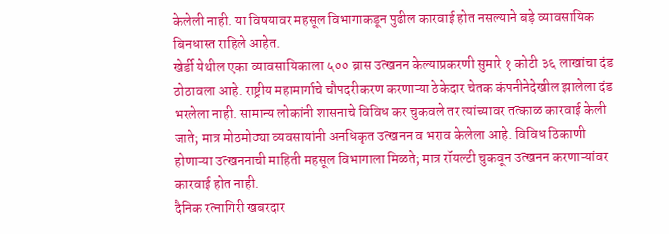केलेली नाही. या विषयावर महसूल विभागाकडून पुढील कारवाई होत नसल्याने बड़े व्यावसायिक बिनधास्त राहिले आहेत.
खेर्डी येथील एका व्यावसायिकाला ५०० ब्रास उत्खनन केल्याप्रकरणी सुमारे १ कोटी ३६ लाखांचा दंड ठोठावला आहे. राष्ट्रीय महामार्गाचे चौपदरीकरण करणाऱ्या ठेकेदार चेतक कंपनीनेदेखील झालेला दंड भरलेला नाही. सामान्य लोकांनी शासनाचे विविध कर चुकवले तर त्यांच्यावर तत्काळ कारवाई केली जाते; मात्र मोठमोठ्या व्यवसायांनी अनधिकृत उत्खनन व भराव केलेला आहे. विविध ठिकाणी होणाऱ्या उत्खननाची माहिती महसूल विभागाला मिळते; मात्र रॉयल्टी चुकवून उत्खनन करणाऱ्यांवर कारवाई होत नाही.
दैनिक रत्नागिरी खबरदार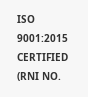ISO 9001:2015 CERTIFIED
(RNI NO.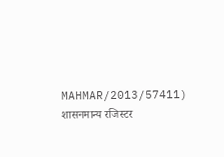MAHMAR/2013/57411)
शासनमान्य रजिस्टर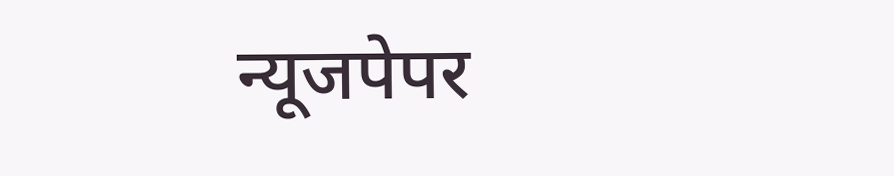न्यूजपेपर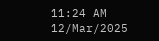11:24 AM 12/Mar/2025